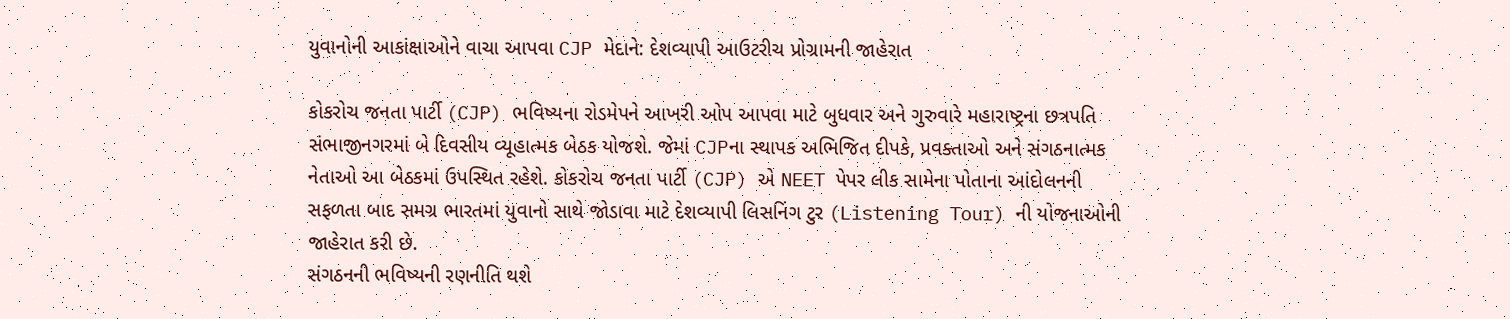યુવાનોની આકાંક્ષાઓને વાચા આપવા CJP મેદાને: દેશવ્યાપી આઉટરીચ પ્રોગ્રામની જાહેરાત

કોકરોચ જનતા પાર્ટી (CJP) ભવિષ્યના રોડમેપને આખરી ઓપ આપવા માટે બુધવાર અને ગુરુવારે મહારાષ્ટ્રના છત્રપતિ સંભાજીનગરમાં બે દિવસીય વ્યૂહાત્મક બેઠક યોજશે. જેમાં CJPના સ્થાપક અભિજિત દીપકે, પ્રવક્તાઓ અને સંગઠનાત્મક નેતાઓ આ બેઠકમાં ઉપસ્થિત રહેશે. કોકરોચ જનતા પાર્ટી (CJP) એ NEET પેપર લીક સામેના પોતાના આંદોલનની સફળતા બાદ સમગ્ર ભારતમાં યુવાનો સાથે જોડાવા માટે દેશવ્યાપી લિસનિંગ ટુર (Listening Tour) ની યોજનાઓની જાહેરાત કરી છે.
સંગઠનની ભવિષ્યની રણનીતિ થશે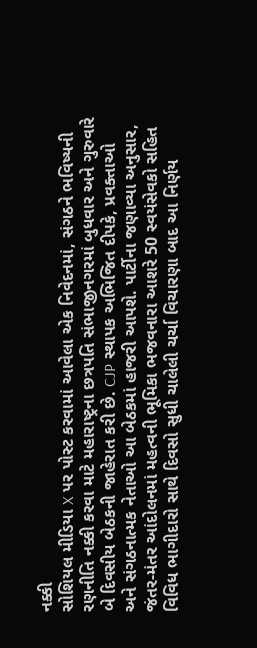નક્કી
સોશિયલ મીડિયા X પર પોસ્ટ કરવામાં આવેલા એક નિવેદનમાં, સંગઠને ભવિષ્યની રણનીતિ નક્કી કરવા માટે મહારાષ્ટ્રના છત્રપતિ સંભાજીનગરમાં બુધવાર અને ગુરુવારે બે દિવસીય બેઠકની જાહેરાત કરી છે. CJP સ્થાપક અભિજિત દીપકે, પ્રવક્તાઓ અને સંગઠનાત્મક નેતાઓ આ બેઠકમાં હાજરી આપશે. પાર્ટીના જણાવ્યા અનુસાર, જંતર-મંતર આંદોલનમાં મહત્વની ભૂમિકા ભજવનારા આશરે 50 સ્વયંસેવકો સહિત વિવિધ ભાગીદારો સાથે દિવસો સુધી ચાલેલી ચર્ચા વિચારણા બાદ આ નિર્ણય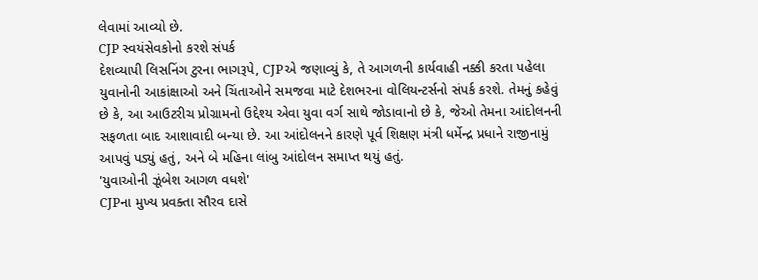લેવામાં આવ્યો છે.
CJP સ્વયંસેવકોનો કરશે સંપર્ક
દેશવ્યાપી લિસનિંગ ટુરના ભાગરૂપે, CJPએ જણાવ્યું કે, તે આગળની કાર્યવાહી નક્કી કરતા પહેલા યુવાનોની આકાંક્ષાઓ અને ચિંતાઓને સમજવા માટે દેશભરના વોલિયન્ટર્સનો સંપર્ક કરશે. તેમનું કહેવું છે કે, આ આઉટરીચ પ્રોગ્રામનો ઉદ્દેશ્ય એવા યુવા વર્ગ સાથે જોડાવાનો છે કે, જેઓ તેમના આંદોલનની સફળતા બાદ આશાવાદી બન્યા છે. આ આંદોલનને કારણે પૂર્વ શિક્ષણ મંત્રી ધર્મેન્દ્ર પ્રધાને રાજીનામું આપવું પડ્યું હતું, અને બે મહિના લાંબુ આંદોલન સમાપ્ત થયું હતું.
'યુવાઓની ઝૂંબેશ આગળ વધશે'
CJPના મુખ્ય પ્રવક્તા સૌરવ દાસે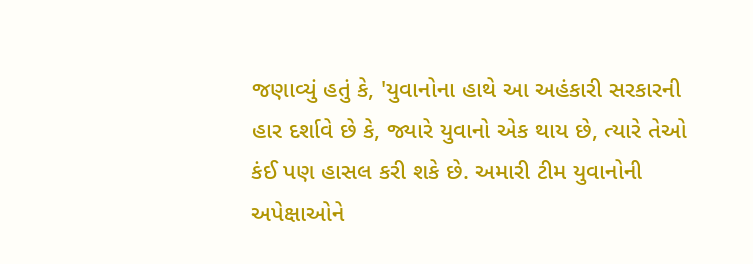જણાવ્યું હતું કે, 'યુવાનોના હાથે આ અહંકારી સરકારની હાર દર્શાવે છે કે, જ્યારે યુવાનો એક થાય છે, ત્યારે તેઓ કંઈ પણ હાસલ કરી શકે છે. અમારી ટીમ યુવાનોની અપેક્ષાઓને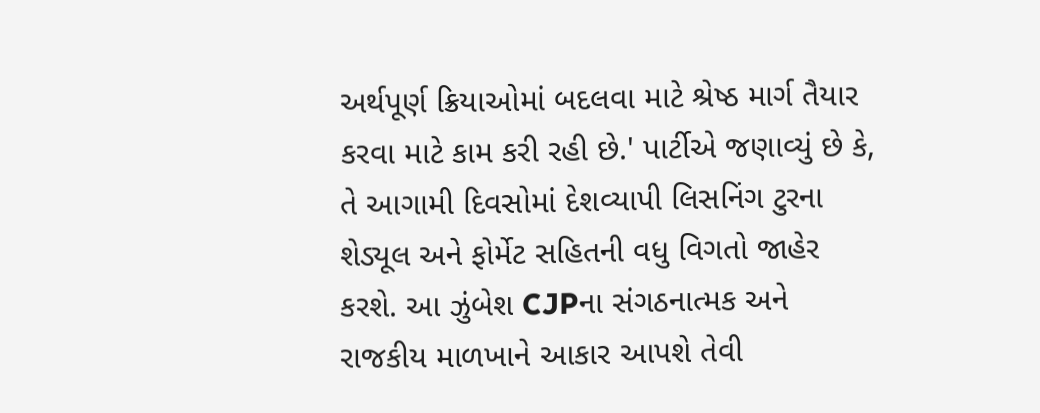અર્થપૂર્ણ ક્રિયાઓમાં બદલવા માટે શ્રેષ્ઠ માર્ગ તૈયાર કરવા માટે કામ કરી રહી છે.' પાર્ટીએ જણાવ્યું છે કે, તે આગામી દિવસોમાં દેશવ્યાપી લિસનિંગ ટુરના શેડ્યૂલ અને ફોર્મેટ સહિતની વધુ વિગતો જાહેર કરશે. આ ઝુંબેશ CJPના સંગઠનાત્મક અને રાજકીય માળખાને આકાર આપશે તેવી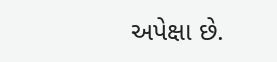અપેક્ષા છે.